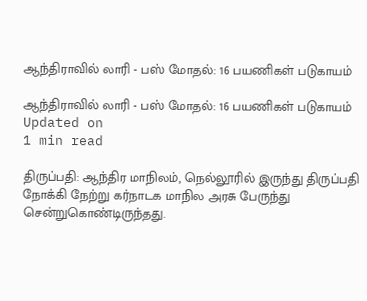ஆந்திராவில் லாரி - பஸ் மோதல்: 16 பயணிகள் படுகாயம்

ஆந்திராவில் லாரி - பஸ் மோதல்: 16 பயணிகள் படுகாயம்
Updated on
1 min read

திருப்பதி: ஆந்திர மாநிலம், நெல்லூரில் இருந்து திருப்பதி நோக்கி நேற்று கர்நாடக மாநில அரசு பேருந்து சென்றுகொண்டிருந்தது.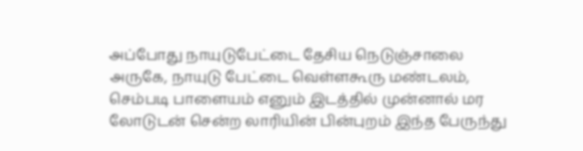அப்போது நாயுடுபேட்டை தேசிய நெடுஞ்சாலை அருகே, நாயுடு பேட்டை வெள்ளகூரு மண்டலம், செம்படி பாளையம் எனும் இடத்தில் முன்னால் மர லோடுடன் சென்ற லாரியின் பின்புறம் இந்த பேருந்து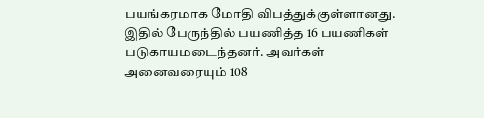பயங்கரமாக மோதி விபத்துக்குள்ளானது. இதில் பேருந்தில் பயணித்த 16 பயணிகள் படுகாயமடைந்தனர். அவர்கள் அனைவரையும் 108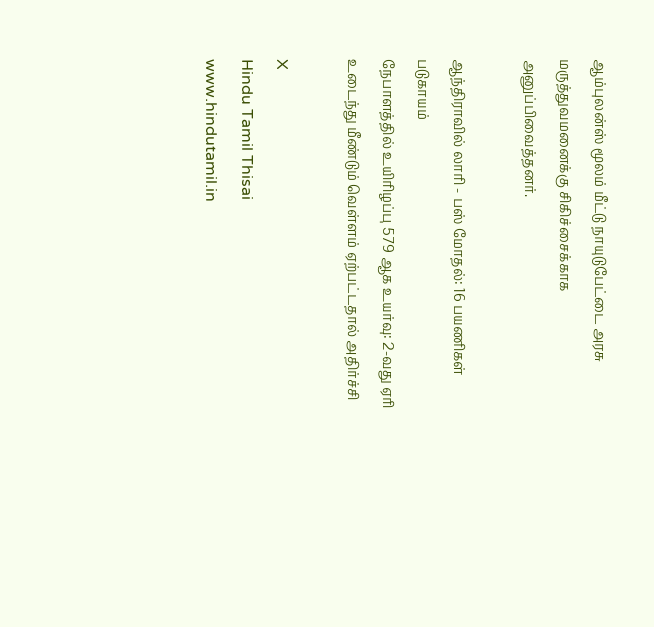ஆம்புலன்ஸ் மூலம் மீட்டு நாயுடுபேட்டை அரசு மருத்துவமனைக்கு சிகிச்சைக்காக அனுப்பிவைத்தனர்.

ஆந்திராவில் லாரி - பஸ் மோதல்: 16 பயணிகள் படுகாயம்
நேபாளத்தில் உயிரிழப்பு 579 ஆக உயர்வு: 2-வது ஏரி உடைந்து மீண்டும் வெள்ளம் ஏற்பட்டதால் அதிர்ச்சி

X
Hindu Tamil Thisai
www.hindutamil.in